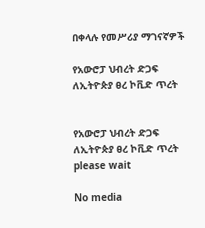በቀላሉ የመሥሪያ ማገናኛዎች

የአውሮፓ ህብረት ድጋፍ ለኢትዮጵያ ፀረ ኮቪድ ጥረት


የአውሮፓ ህብረት ድጋፍ ለኢትዮጵያ ፀረ ኮቪድ ጥረት
please wait

No media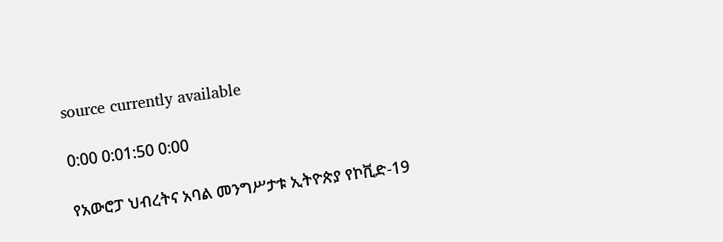source currently available

0:00 0:01:50 0:00

የአውሮፓ ህብረትና አባል መንግሥታቱ ኢትዮጵያ የኮቪድ-19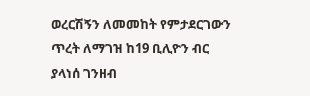ወረርሽኝን ለመመከት የምታደርገውን ጥረት ለማገዝ ከ19 ቢሊዮን ብር ያላነሰ ገንዘብ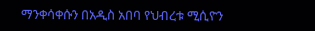ማንቀሳቀሱን በአዲስ አበባ የህብረቱ ሚሲዮን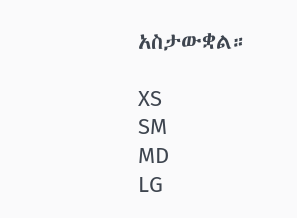አስታውቋል።

XS
SM
MD
LG